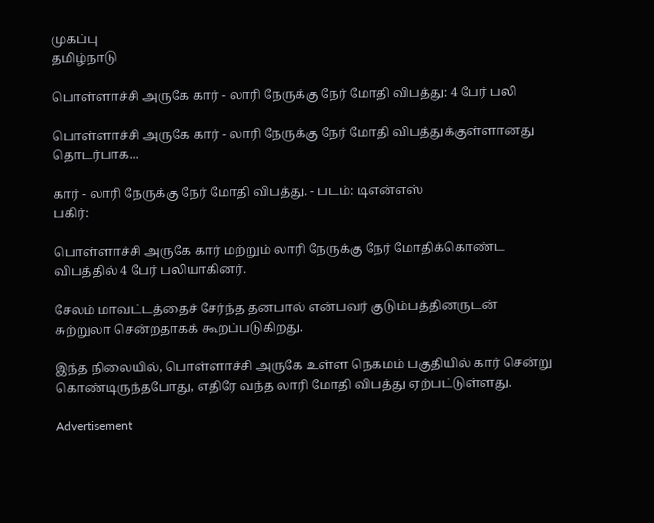முகப்பு
தமிழ்நாடு

பொள்ளாச்சி அருகே கார் - லாரி நேருக்கு நேர் மோதி விபத்து: 4 பேர் பலி

பொள்ளாச்சி அருகே கார் - லாரி நேருக்கு நேர் மோதி விபத்துக்குள்ளானது தொடர்பாக...

கார் - லாரி நேருக்கு நேர் மோதி விபத்து. - படம்: டிஎன்எஸ்
பகிர்:

பொள்ளாச்சி அருகே கார் மற்றும் லாரி நேருக்கு நேர் மோதிக்கொண்ட விபத்தில் 4 பேர் பலியாகினர்.

சேலம் மாவட்டத்தைச் சேர்ந்த தனபால் என்பவர் குடும்பத்தினருடன் சுற்றுலா சென்றதாகக் கூறப்படுகிறது.

இந்த நிலையில், பொள்ளாச்சி அருகே உள்ள நெகமம் பகுதியில் கார் சென்று கொண்டிருந்தபோது, எதிரே வந்த லாரி மோதி விபத்து ஏற்பட்டுள்ளது.

Advertisement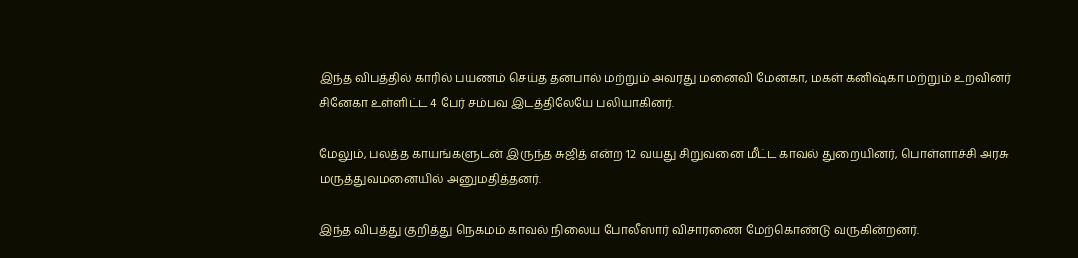இந்த விபத்தில் காரில் பயணம் செய்த தனபால் மற்றும் அவரது மனைவி மேனகா, மகள் கனிஷ்கா மற்றும் உறவினர் சினேகா உள்ளிட்ட 4 பேர் சம்பவ இடத்திலேயே பலியாகினர்.

மேலும், பலத்த காயங்களுடன் இருந்த சுஜித் என்ற 12 வயது சிறுவனை மீட்ட காவல் துறையினர், பொள்ளாச்சி அரசு மருத்துவமனையில் அனுமதித்தனர்.

இந்த விபத்து குறித்து நெகமம் காவல் நிலைய போலீஸார் விசாரணை மேற்கொண்டு வருகின்றனர்.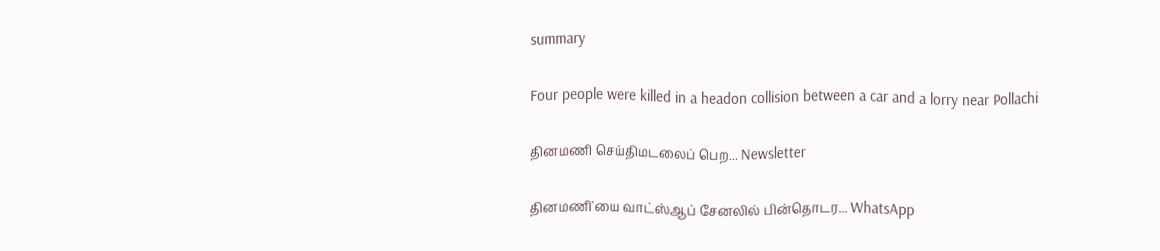summary

Four people were killed in a headon collision between a car and a lorry near Pollachi

தினமணி செய்திமடலைப் பெற... Newsletter

தினமணி'யை வாட்ஸ்ஆப் சேனலில் பின்தொடர... WhatsApp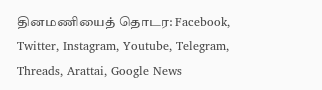தினமணியைத் தொடர: Facebook, Twitter, Instagram, Youtube, Telegram, Threads, Arattai, Google News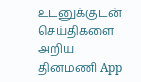உடனுக்குடன் செய்திகளை அறிய தினமணி App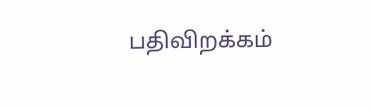பதிவிறக்கம்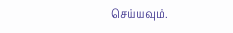செய்யவும்.